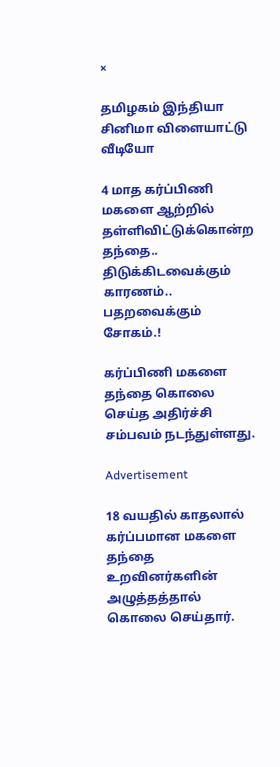×

தமிழகம் இந்தியா சினிமா விளையாட்டு வீடியோ

4 மாத கர்ப்பிணி மகளை ஆற்றில் தள்ளிவிட்டுக்கொன்ற தந்தை.. திடுக்கிடவைக்கும் காரணம்.. பதறவைக்கும் சோகம்.!

கர்ப்பிணி மகளை தந்தை கொலை செய்த அதிர்ச்சி சம்பவம் நடந்துள்ளது.

Advertisement

18 வயதில் காதலால் கர்ப்பமான மகளை தந்தை உறவினர்களின் அழுத்தத்தால் கொலை செய்தார்.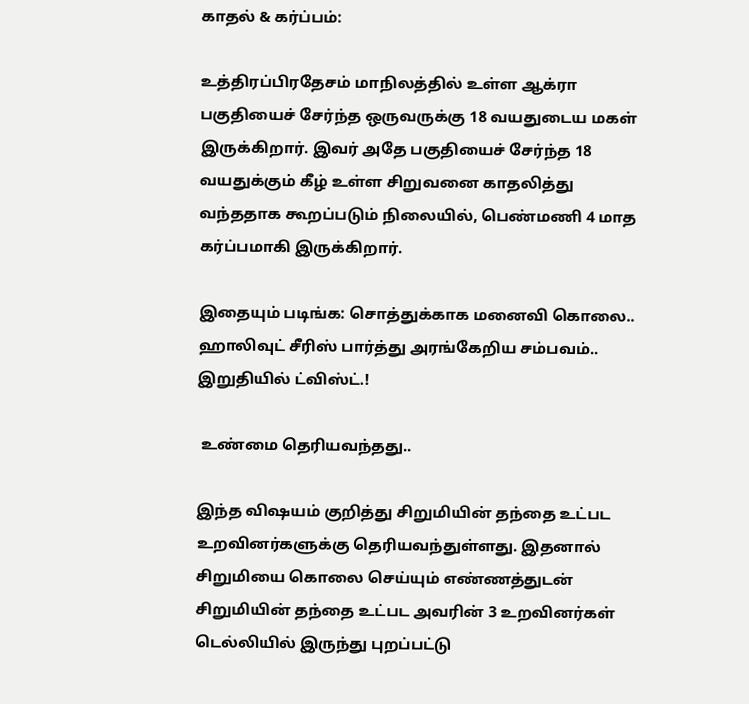காதல் & கர்ப்பம்:

உத்திரப்பிரதேசம் மாநிலத்தில் உள்ள ஆக்ரா பகுதியைச் சேர்ந்த ஒருவருக்கு 18 வயதுடைய மகள் இருக்கிறார். இவர் அதே பகுதியைச் சேர்ந்த 18 வயதுக்கும் கீழ் உள்ள சிறுவனை காதலித்து வந்ததாக கூறப்படும் நிலையில், பெண்மணி 4 மாத கர்ப்பமாகி இருக்கிறார்.

இதையும் படிங்க: சொத்துக்காக மனைவி கொலை.. ஹாலிவுட் சீரிஸ் பார்த்து அரங்கேறிய சம்பவம்.. இறுதியில் ட்விஸ்ட்.!

 உண்மை தெரியவந்தது..

இந்த விஷயம் குறித்து சிறுமியின் தந்தை உட்பட உறவினர்களுக்கு தெரியவந்துள்ளது. இதனால் சிறுமியை கொலை செய்யும் எண்ணத்துடன் சிறுமியின் தந்தை உட்பட அவரின் 3 உறவினர்கள் டெல்லியில் இருந்து புறப்பட்டு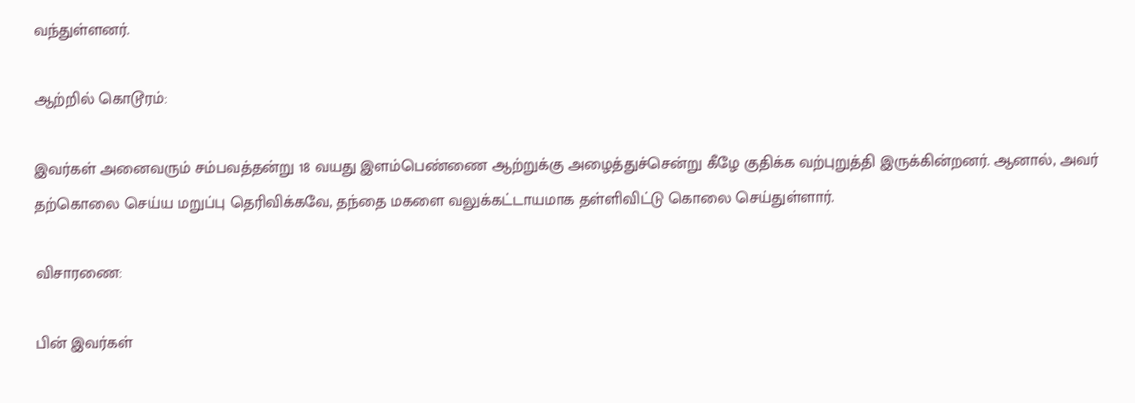வந்துள்ளனர்.

ஆற்றில் கொடூரம்:

இவர்கள் அனைவரும் சம்பவத்தன்று 18 வயது இளம்பெண்ணை ஆற்றுக்கு அழைத்துச்சென்று கீழே குதிக்க வற்புறுத்தி இருக்கின்றனர். ஆனால், அவர் தற்கொலை செய்ய மறுப்பு தெரிவிக்கவே, தந்தை மகளை வலுக்கட்டாயமாக தள்ளிவிட்டு கொலை செய்துள்ளார்.

விசாரணை:

பின் இவர்கள்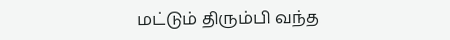மட்டும் திரும்பி வந்த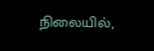நிலையில்,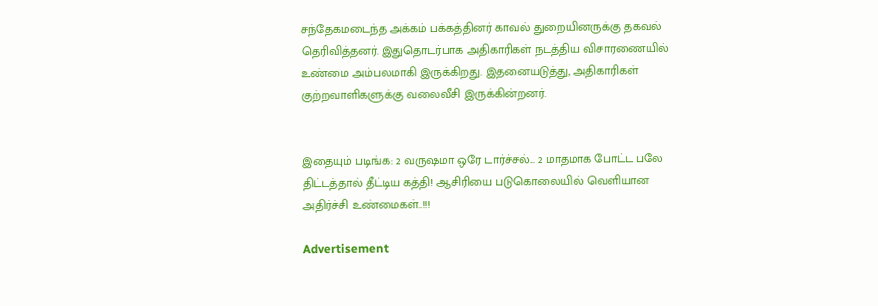சந்தேகமடைந்த அக்கம் பக்கத்தினர் காவல் துறையினருக்கு தகவல் தெரிவித்தனர். இதுதொடர்பாக அதிகாரிகள் நடத்திய விசாரணையில் உண்மை அம்பலமாகி இருக்கிறது. இதனையடுத்து, அதிகாரிகள் குற்றவாளிகளுக்கு வலைவீசி இருக்கின்றனர்.


இதையும் படிங்க: 2 வருஷமா ஒரே டார்ச்சல்... 2 மாதமாக போட்ட பலே திட்டத்தால் தீட்டிய கத்தி! ஆசிரியை படுகொலையில் வெளியான அதிர்ச்சி உண்மைகள்..!!!

Advertisement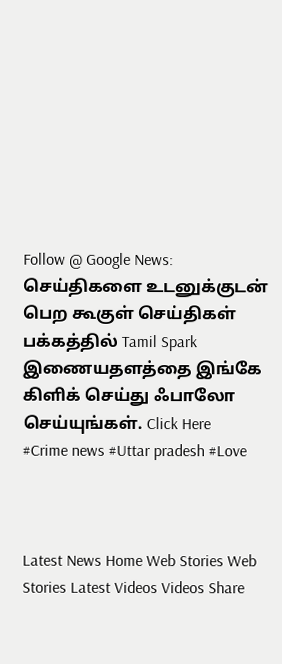Follow @ Google News: செய்திகளை உடனுக்குடன் பெற கூகுள் செய்திகள் பக்கத்தில் Tamil Spark இணையதளத்தை இங்கே கிளிக் செய்து ஃபாலோ செய்யுங்கள். Click Here
#Crime news #Uttar pradesh #Love



Latest News Home Web Stories Web Stories Latest Videos Videos Share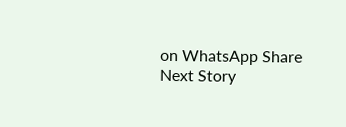on WhatsApp Share
Next Story